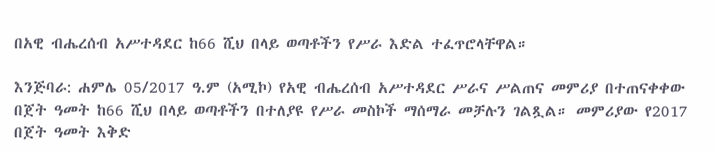በአዊ ብሔረሰብ አሥተዳደር ከ66 ሺህ በላይ ወጣቶችን የሥራ እድል ተፈጥሮላቸዋል።

እንጅባራ: ሐምሌ 05/2017 ዓ.ም (አሚኮ) የአዊ ብሔረሰብ አሥተዳደር ሥራና ሥልጠና መምሪያ በተጠናቀቀው በጀት ዓመት ከ66 ሺህ በላይ ወጣቶችን በተለያዩ የሥራ መስኮች ማሰማራ መቻሉን ገልጿል። መምሪያው የ2017 በጀት ዓመት እቅድ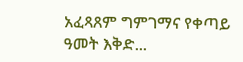አፈጻጸም ግምገማና የቀጣይ ዓመት እቅድ...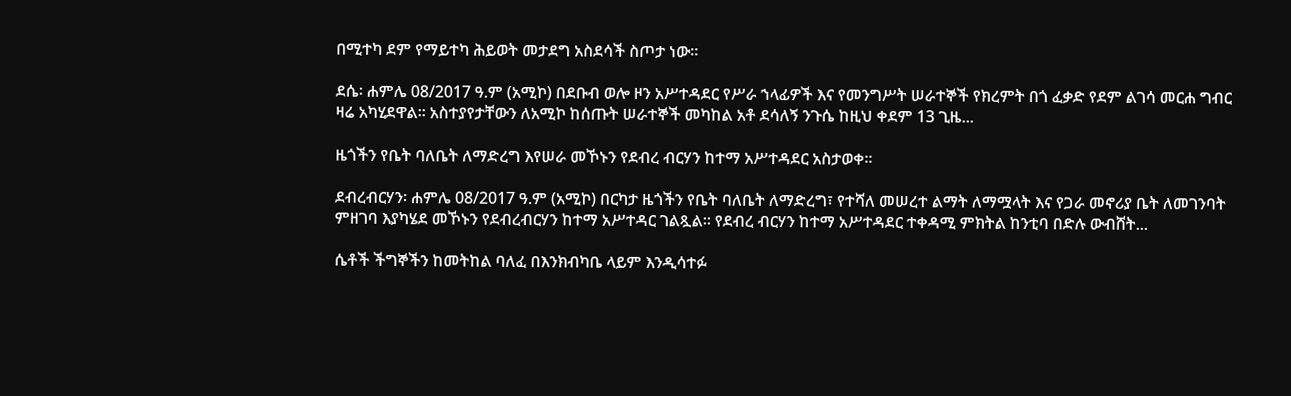በሚተካ ደም የማይተካ ሕይወት መታደግ አስደሳች ስጦታ ነው።

ደሴ፡ ሐምሌ 08/2017 ዓ.ም (አሚኮ) በደቡብ ወሎ ዞን አሥተዳደር የሥራ ኀላፊዎች እና የመንግሥት ሠራተኞች የክረምት በጎ ፈቃድ የደም ልገሳ መርሐ ግብር ዛሬ አካሂደዋል። አስተያየታቸውን ለአሚኮ ከሰጡት ሠራተኞች መካከል አቶ ደሳለኝ ንጉሴ ከዚህ ቀደም 13 ጊዜ...

ዜጎችን የቤት ባለቤት ለማድረግ እየሠራ መኾኑን የደብረ ብርሃን ከተማ አሥተዳደር አስታወቀ።

ደብረብርሃን፡ ሐምሌ 08/2017 ዓ.ም (አሚኮ) በርካታ ዜጎችን የቤት ባለቤት ለማድረግ፣ የተሻለ መሠረተ ልማት ለማሟላት እና የጋራ መኖሪያ ቤት ለመገንባት ምዘገባ እያካሄደ መኾኑን የደብረብርሃን ከተማ አሥተዳር ገልጿል፡፡ የደብረ ብርሃን ከተማ አሥተዳደር ተቀዳሚ ምክትል ከንቲባ በድሉ ውብሸት...

ሴቶች ችግኞችን ከመትከል ባለፈ በእንክብካቤ ላይም እንዲሳተፉ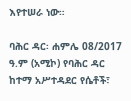እየተሠራ ነው።

ባሕር ዳር፡ ሐምሌ 08/2017 ዓ.ም (አሚኮ) የባሕር ዳር ከተማ አሥተዳደር የሴቶች፣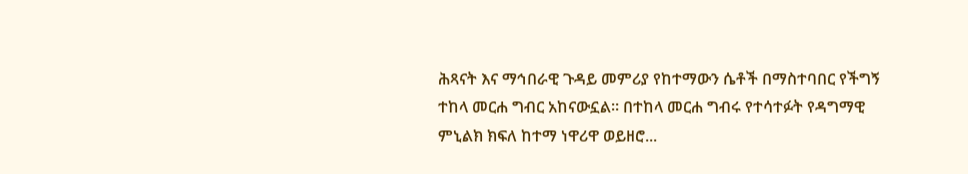ሕጻናት እና ማኅበራዊ ጉዳይ መምሪያ የከተማውን ሴቶች በማስተባበር የችግኝ ተከላ መርሐ ግብር አከናውኗል። በተከላ መርሐ ግብሩ የተሳተፉት የዳግማዊ ምኒልክ ክፍለ ከተማ ነዋሪዋ ወይዘሮ...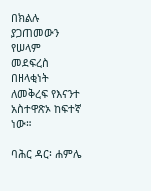በክልሉ ያጋጠመውን የሠላም መደፍረስ በዘላቂነት ለመቅረፍ የእናንተ አስተዋጽኦ ከፍተኛ ነው።

ባሕር ዳር፡ ሐምሌ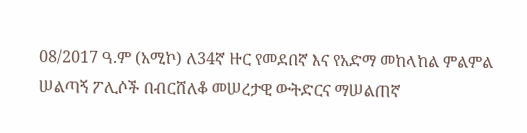08/2017 ዓ.ም (አሚኮ) ለ34ኛ ዙር የመደበኛ እና የአድማ መከላከል ምልምል ሠልጣኝ ፖሊሶች በብርሸለቆ መሠረታዊ ውትድርና ማሠልጠኛ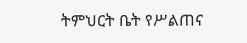ትምህርት ቤት የሥልጠና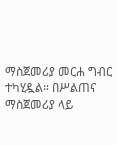ማስጀመሪያ መርሐ ግብር ተካሂዷል። በሥልጠና ማስጀመሪያ ላይ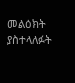መልዕክት ያስተላለፉት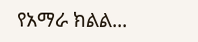የአማራ ክልል...